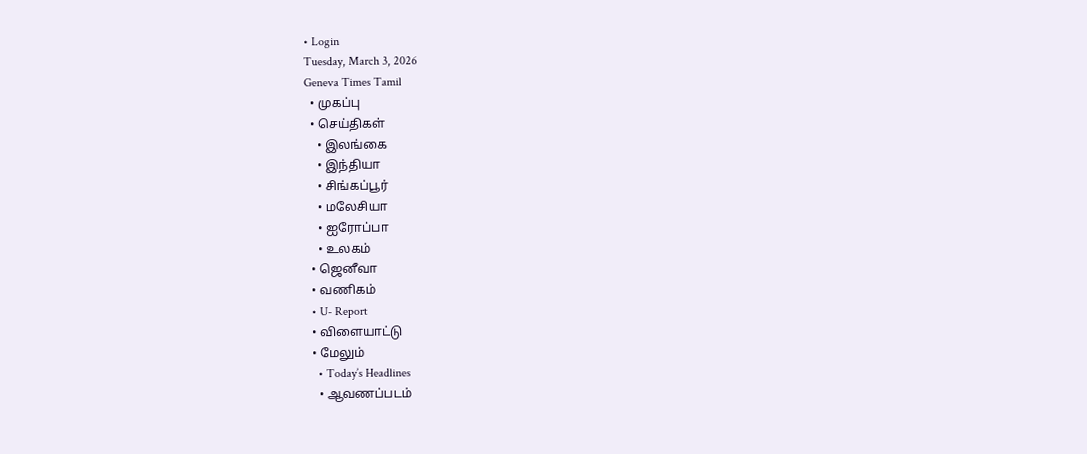• Login
Tuesday, March 3, 2026
Geneva Times Tamil
  • முகப்பு
  • செய்திகள்
    • இலங்கை
    • இந்தியா
    • சிங்கப்பூர்
    • மலேசியா
    • ஐரோப்பா
    • உலகம்
  • ஜெனீவா
  • வணிகம்
  • U- Report
  • விளையாட்டு
  • மேலும்
    • Today’s Headlines
    • ஆவணப்படம்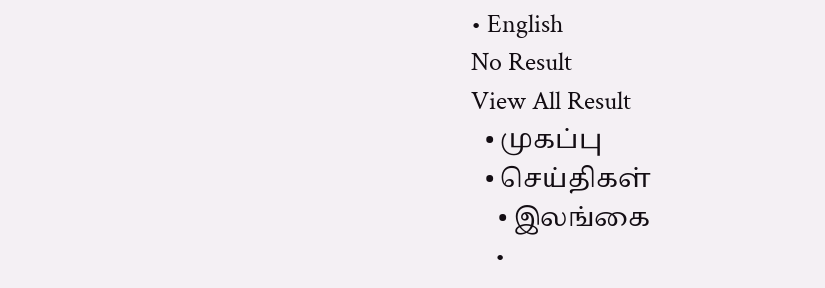• English
No Result
View All Result
  • முகப்பு
  • செய்திகள்
    • இலங்கை
    •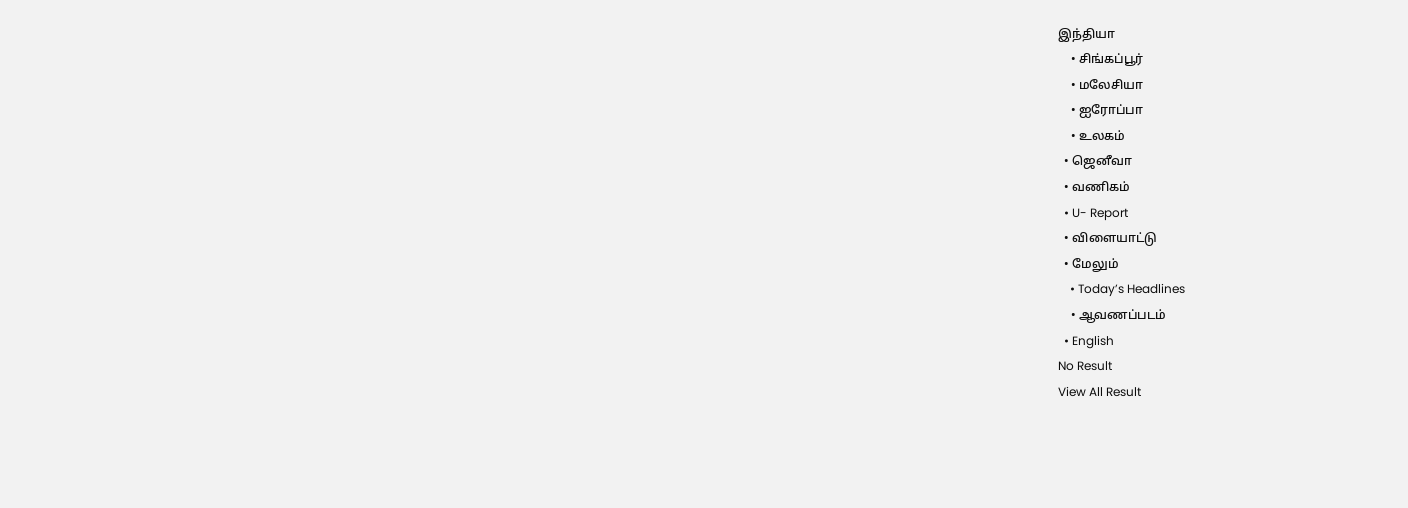இந்தியா
    • சிங்கப்பூர்
    • மலேசியா
    • ஐரோப்பா
    • உலகம்
  • ஜெனீவா
  • வணிகம்
  • U- Report
  • விளையாட்டு
  • மேலும்
    • Today’s Headlines
    • ஆவணப்படம்
  • English
No Result
View All Result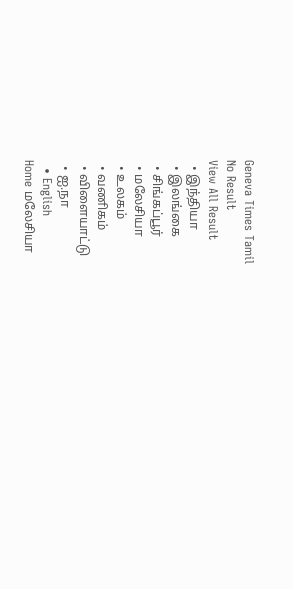Geneva Times Tamil
No Result
View All Result
  • இந்தியா
  • இலங்கை
  • சிங்கப்பூர்
  • மலேசியா
  • உலகம்
  • வணிகம்
  • விளையாட்டு
  • ஐ.நா
  • English
Home மலேசியா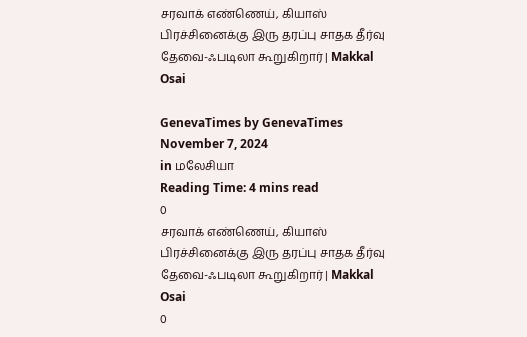சரவாக் எண்ணெய், கியாஸ் பிரச்சினைக்கு இரு தரப்பு சாதக தீர்வு தேவை-ஃபடிலா கூறுகிறார் | Makkal Osai

GenevaTimes by GenevaTimes
November 7, 2024
in மலேசியா
Reading Time: 4 mins read
0
சரவாக் எண்ணெய், கியாஸ் பிரச்சினைக்கு இரு தரப்பு சாதக தீர்வு தேவை-ஃபடிலா கூறுகிறார் | Makkal Osai
0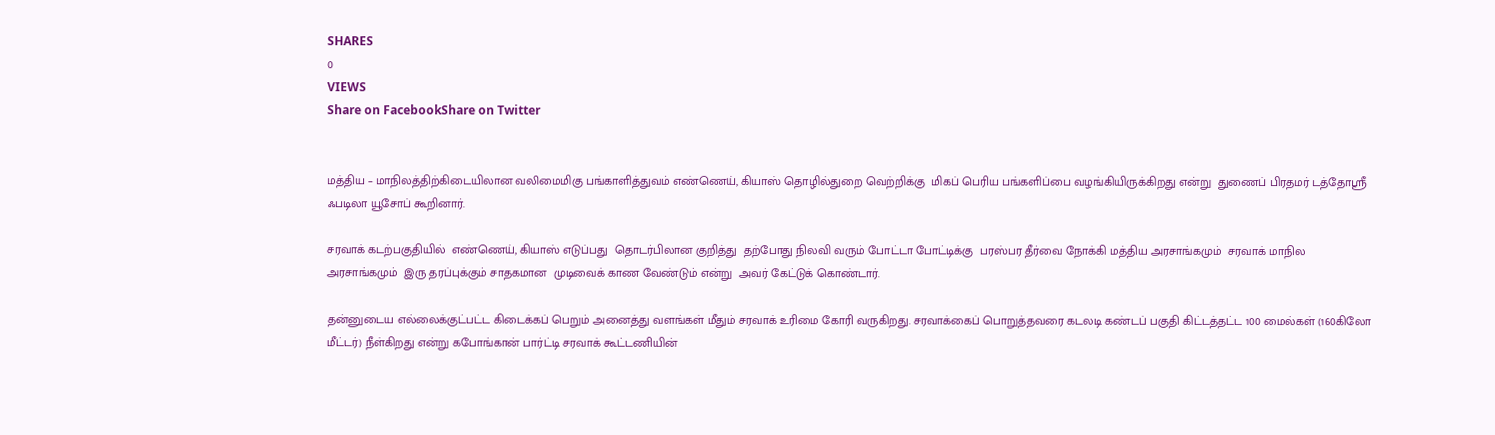SHARES
0
VIEWS
Share on FacebookShare on Twitter


மத்திய – மாநிலத்திற்கிடையிலான வலிமைமிகு பங்காளித்துவம் எண்ணெய், கியாஸ் தொழில்துறை வெற்றிக்கு  மிகப் பெரிய பங்களிப்பை வழங்கியிருக்கிறது என்று  துணைப் பிரதமர் டத்தோஸ்ரீ ஃபடிலா யூசோப் கூறினார்.

சரவாக் கடற்பகுதியில்  எண்ணெய், கியாஸ் எடுப்பது  தொடர்பிலான குறித்து  தற்போது நிலவி வரும் போட்டா போட்டிக்கு  பரஸ்பர தீர்வை நோக்கி மத்திய அரசாங்கமும்  சரவாக் மாநில அரசாங்கமும்  இரு தரப்புக்கும் சாதகமான  முடிவைக் காண வேண்டும் என்று  அவர் கேட்டுக் கொண்டார்.

தன்னுடைய எல்லைக்குட்பட்ட கிடைக்கப் பெறும் அனைத்து வளங்கள் மீதும் சரவாக் உரிமை கோரி வருகிறது. சரவாக்கைப் பொறுத்தவரை கடலடி கண்டப் பகுதி கிட்டத்தட்ட 100 மைல்கள் (160கிலோ மீட்டர்) நீள்கிறது என்று கபோங்கான் பார்ட்டி சரவாக் கூட்டணியின்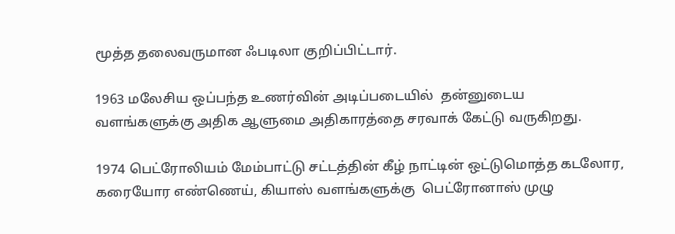மூத்த தலைவருமான ஃபடிலா குறிப்பிட்டார்.

1963 மலேசிய ஒப்பந்த உணர்வின் அடிப்படையில்  தன்னுடைய வளங்களுக்கு அதிக ஆளுமை அதிகாரத்தை சரவாக் கேட்டு வருகிறது.

1974 பெட்ரோலியம் மேம்பாட்டு சட்டத்தின் கீழ் நாட்டின் ஒட்டுமொத்த கடலோர, கரையோர எண்ணெய், கியாஸ் வளங்களுக்கு  பெட்ரோனாஸ் முழு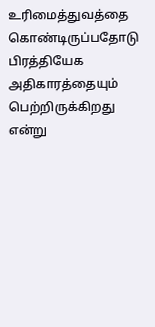உரிமைத்துவத்தை கொண்டிருப்பதோடு பிரத்தியேக அதிகாரத்தையும் பெற்றிருக்கிறது என்று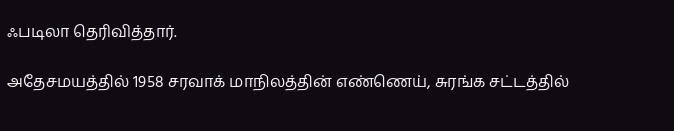ஃபடிலா தெரிவித்தார்.

அதேசமயத்தில் 1958 சரவாக் மாநிலத்தின் எண்ணெய், சுரங்க சட்டத்தில்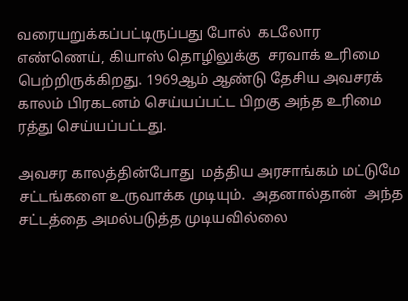வரையறுக்கப்பட்டிருப்பது போல்  கடலோர   எண்ணெய், கியாஸ் தொழிலுக்கு  சரவாக் உரிமை பெற்றிருக்கிறது. 1969ஆம் ஆண்டு தேசிய அவசரக் காலம் பிரகடனம் செய்யப்பட்ட பிறகு அந்த உரிமை ரத்து செய்யப்பட்டது.

அவசர காலத்தின்போது  மத்திய அரசாங்கம் மட்டுமே  சட்டங்களை உருவாக்க முடியும்.  அதனால்தான்  அந்த சட்டத்தை அமல்படுத்த முடியவில்லை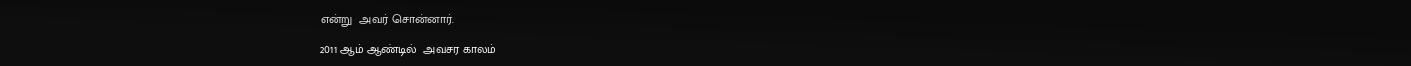என்று  அவர் சொன்னார்.

2011 ஆம் ஆண்டில்  அவசர காலம்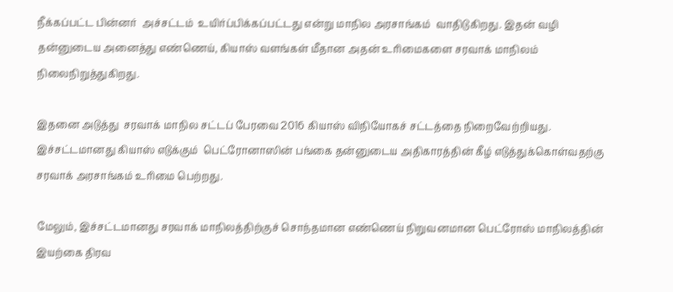நீக்கப்பட்ட பின்னர்  அச்சட்டம்  உயிர்ப்பிக்கப்பட்டது என்று மாநில அரசாங்கம்  வாதிடுகிறது. இதன் வழி தன்னுடைய அனைத்து எண்ணெய், கியாஸ் வளங்கள் மீதான அதன் உரிமைகளை சரவாக் மாநிலம் நிலைநிறுத்துகிறது.

இதனை அடுத்து  சரவாக் மாநில சட்டப் பேரவை 2016 கியாஸ் விநியோகச் சட்டத்தை நிறைவேற்றியது. இச்சட்டமானது கியாஸ் எடுக்கும்  பெட்ரோனாஸின் பங்கை தன்னுடைய அதிகாரத்தின் கீழ் எடுத்துக்கொள்வதற்கு சரவாக் அரசாங்கம் உரிமை பெற்றது.

மேலும், இச்சட்டமானது சரவாக் மாநிலத்திற்குச் சொந்தமான எண்ணெய் நிறுவனமான பெட்ரோஸ் மாநிலத்தின்  இயற்கை திரவ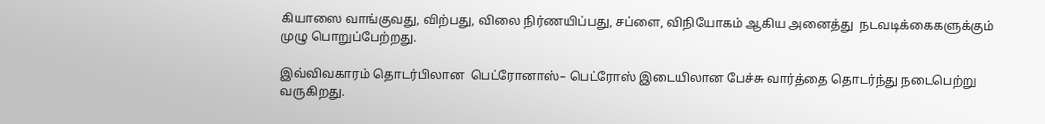கியாஸை வாங்குவது, விற்பது, விலை நிர்ணயிப்பது, சப்ளை, விநியோகம் ஆகிய அனைத்து  நடவடிக்கைகளுக்கும்  முழு பொறுப்பேற்றது.

இவ்விவகாரம் தொடர்பிலான  பெட்ரோனாஸ்– பெட்ரோஸ் இடையிலான பேச்சு வார்த்தை தொடர்ந்து நடைபெற்று வருகிறது.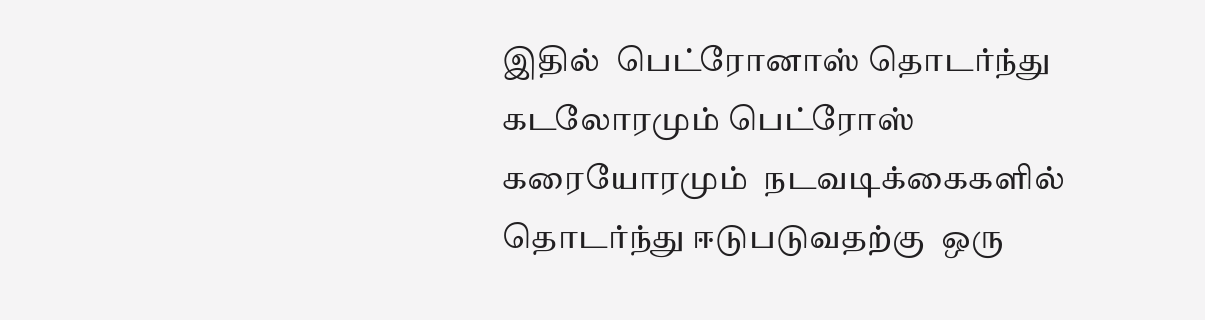இதில்  பெட்ரோனாஸ் தொடர்ந்து கடலோரமும் பெட்ரோஸ் கரையோரமும்  நடவடிக்கைகளில் தொடர்ந்து ஈடுபடுவதற்கு  ஒரு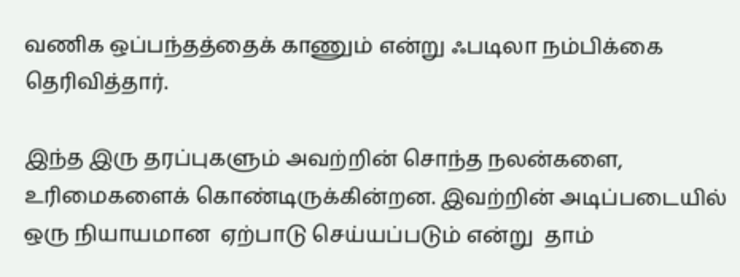வணிக ஒப்பந்தத்தைக் காணும் என்று ஃபடிலா நம்பிக்கை தெரிவித்தார்.

இந்த இரு தரப்புகளும் அவற்றின் சொந்த நலன்களை, உரிமைகளைக் கொண்டிருக்கின்றன. இவற்றின் அடிப்படையில் ஒரு நியாயமான  ஏற்பாடு செய்யப்படும் என்று  தாம்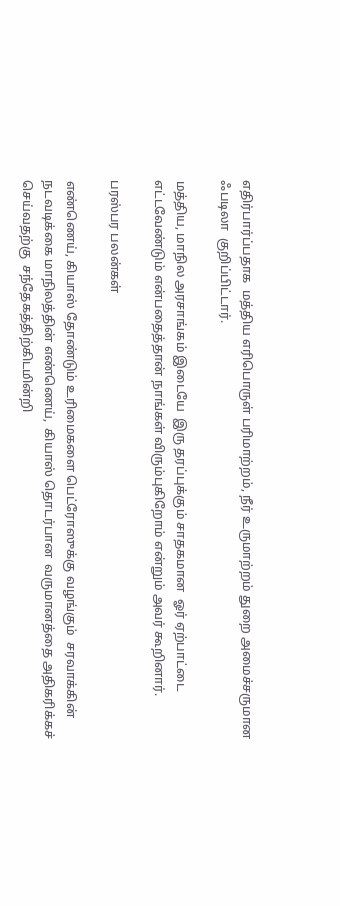எதிர்பார்ப்பதாக  மத்திய எரிபொருள் பரிமாற்றம், நீர் உருமாற்றம் துறை அமைச்சருமான  ஃபடிலா  குறிப்பிட்டார்.

மத்திய, மாநில அரசாங்கம் இடையே  இரு தரப்புக்கும் சாதகமான  ஓர் ஏற்பாட்டை எட்டவேண்டும் என்பதைத்தான் நாங்கள் விரும்புகிறோம் என்றும் அவர் கூறினார்.

பரஸ்பர பலன்கள்

எண்ணெய், கியாஸ் தோண்டும் உரிமைகளை பெட்ரோஸுக்கு வழங்கும்  சரவாக்கின் நடவடிக்கை மாநிலத்தின் எண்ணெய்,  கியாஸ் தொடர்பான  வருமானத்தை அதிகரிக்கச் செய்வதற்கு  சந்தேகத்திற்கிடமின்றி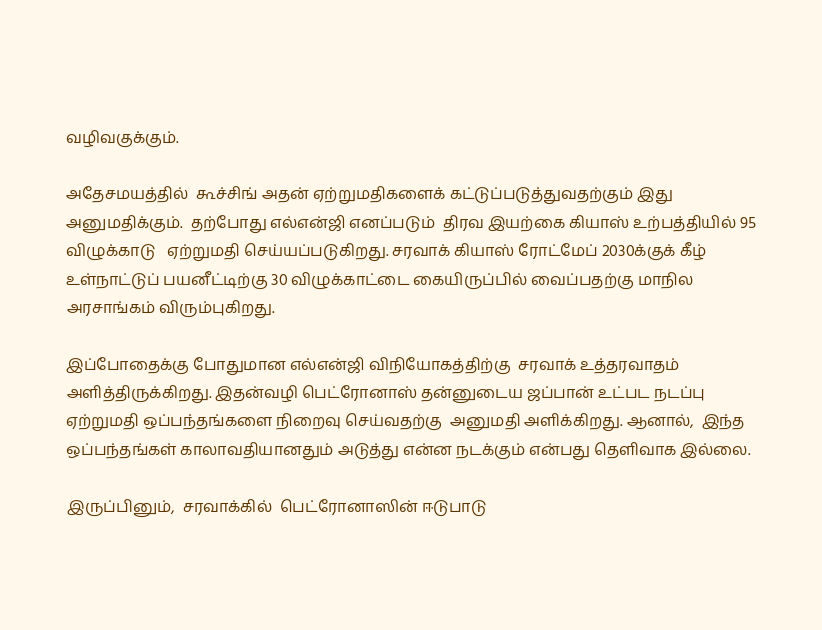வழிவகுக்கும்.

அதேசமயத்தில்  கூச்சிங் அதன் ஏற்றுமதிகளைக் கட்டுப்படுத்துவதற்கும் இது அனுமதிக்கும்.  தற்போது எல்என்ஜி எனப்படும்  திரவ இயற்கை கியாஸ் உற்பத்தியில் 95 விழுக்காடு   ஏற்றுமதி செய்யப்படுகிறது. சரவாக் கியாஸ் ரோட்மேப் 2030க்குக் கீழ் உள்நாட்டுப் பயனீட்டிற்கு 30 விழுக்காட்டை கையிருப்பில் வைப்பதற்கு மாநில அரசாங்கம் விரும்புகிறது.

இப்போதைக்கு போதுமான எல்என்ஜி விநியோகத்திற்கு  சரவாக் உத்தரவாதம் அளித்திருக்கிறது. இதன்வழி பெட்ரோனாஸ் தன்னுடைய ஜப்பான் உட்பட நடப்பு  ஏற்றுமதி ஒப்பந்தங்களை நிறைவு செய்வதற்கு  அனுமதி அளிக்கிறது. ஆனால்,  இந்த ஒப்பந்தங்கள் காலாவதியானதும் அடுத்து என்ன நடக்கும் என்பது தெளிவாக இல்லை.

இருப்பினும்,  சரவாக்கில்  பெட்ரோனாஸின் ஈடுபாடு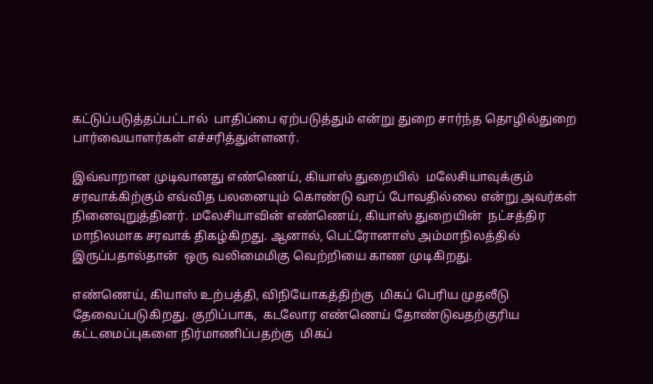கட்டுப்படுத்தப்பட்டால்  பாதிப்பை ஏற்படுத்தும் என்று துறை சார்ந்த தொழில்துறை பார்வையாளர்கள் எச்சரித்துள்ளனர்.

இவ்வாறான முடிவானது எண்ணெய், கியாஸ் துறையில்  மலேசியாவுக்கும் சரவாக்கிற்கும் எவ்வித பலனையும் கொண்டு வரப் போவதில்லை என்று அவர்கள் நினைவுறுத்தினர். மலேசியாவின் எண்ணெய், கியாஸ் துறையின்  நட்சத்திர மாநிலமாக சரவாக் திகழ்கிறது. ஆனால், பெட்ரோனாஸ் அம்மாநிலத்தில்  இருப்பதால்தான்  ஒரு வலிமைமிகு வெற்றியை காண முடிகிறது.

எண்ணெய், கியாஸ் உற்பத்தி, விநியோகத்திற்கு  மிகப் பெரிய முதலீடு தேவைப்படுகிறது. குறிப்பாக,  கடலோர எண்ணெய் தோண்டுவதற்குரிய கட்டமைப்புகளை நிர்மாணிப்பதற்கு  மிகப்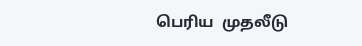பெரிய  முதலீடு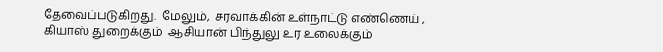தேவைப்படுகிறது.  மேலும்,  சரவாக்கின் உள்நாட்டு எண்ணெய் , கியாஸ் துறைக்கும்  ஆசியான் பிந்துலு உர உலைக்கும்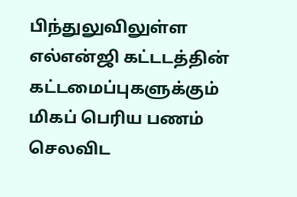பிந்துலுவிலுள்ள எல்என்ஜி கட்டடத்தின்  கட்டமைப்புகளுக்கும்  மிகப் பெரிய பணம் செலவிட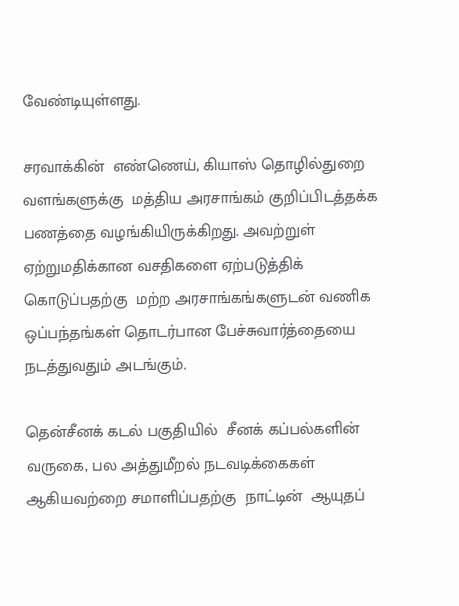வேண்டியுள்ளது.

சரவாக்கின்  எண்ணெய், கியாஸ் தொழில்துறை வளங்களுக்கு  மத்திய அரசாங்கம் குறிப்பிடத்தக்க  பணத்தை வழங்கியிருக்கிறது. அவற்றுள் ஏற்றுமதிக்கான வசதிகளை ஏற்படுத்திக் கொடுப்பதற்கு  மற்ற அரசாங்கங்களுடன் வணிக ஒப்பந்தங்கள் தொடர்பான பேச்சுவார்த்தையை நடத்துவதும் அடங்கும்.

தென்சீனக் கடல் பகுதியில்  சீனக் கப்பல்களின் வருகை, பல அத்துமீறல் நடவடிக்கைகள் ஆகியவற்றை சமாளிப்பதற்கு  நாட்டின்  ஆயுதப்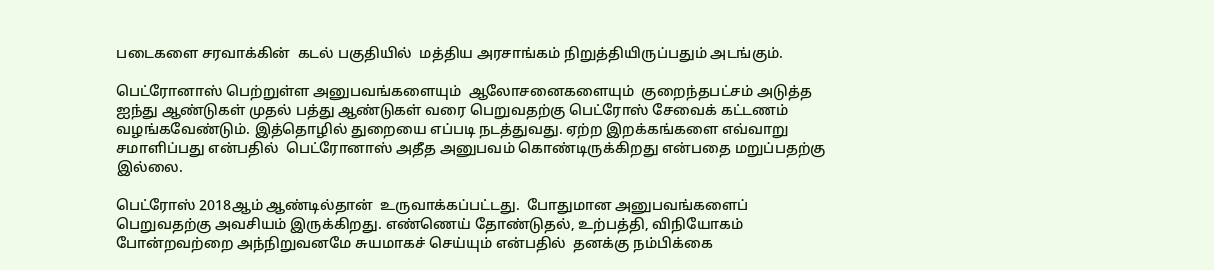படைகளை சரவாக்கின்  கடல் பகுதியில்  மத்திய அரசாங்கம் நிறுத்தியிருப்பதும் அடங்கும்.

பெட்ரோனாஸ் பெற்றுள்ள அனுபவங்களையும்  ஆலோசனைகளையும்  குறைந்தபட்சம் அடுத்த ஐந்து ஆண்டுகள் முதல் பத்து ஆண்டுகள் வரை பெறுவதற்கு பெட்ரோஸ் சேவைக் கட்டணம் வழங்கவேண்டும். இத்தொழில் துறையை எப்படி நடத்துவது. ஏற்ற இறக்கங்களை எவ்வாறு சமாளிப்பது என்பதில்  பெட்ரோனாஸ் அதீத அனுபவம் கொண்டிருக்கிறது என்பதை மறுப்பதற்கு இல்லை.

பெட்ரோஸ் 2018ஆம் ஆண்டில்தான்  உருவாக்கப்பட்டது.  போதுமான அனுபவங்களைப் பெறுவதற்கு அவசியம் இருக்கிறது. எண்ணெய் தோண்டுதல், உற்பத்தி, விநியோகம் போன்றவற்றை அந்நிறுவனமே சுயமாகச் செய்யும் என்பதில்  தனக்கு நம்பிக்கை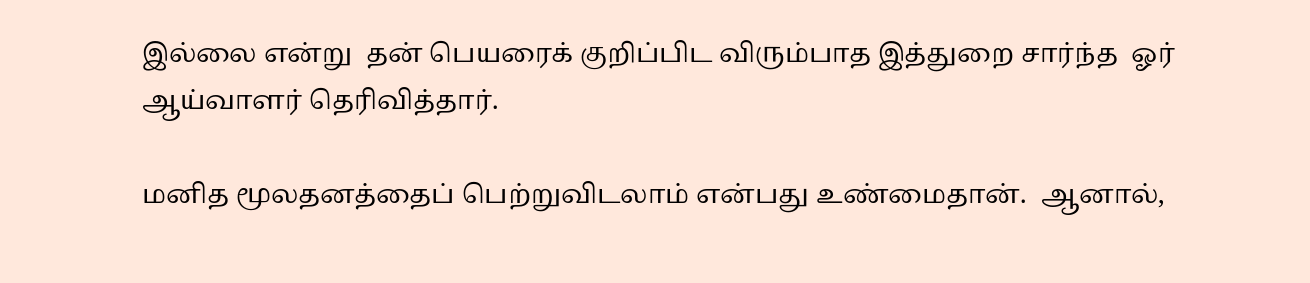இல்லை என்று  தன் பெயரைக் குறிப்பிட விரும்பாத இத்துறை சார்ந்த  ஓர் ஆய்வாளர் தெரிவித்தார்.

மனித மூலதனத்தைப் பெற்றுவிடலாம் என்பது உண்மைதான்.  ஆனால்,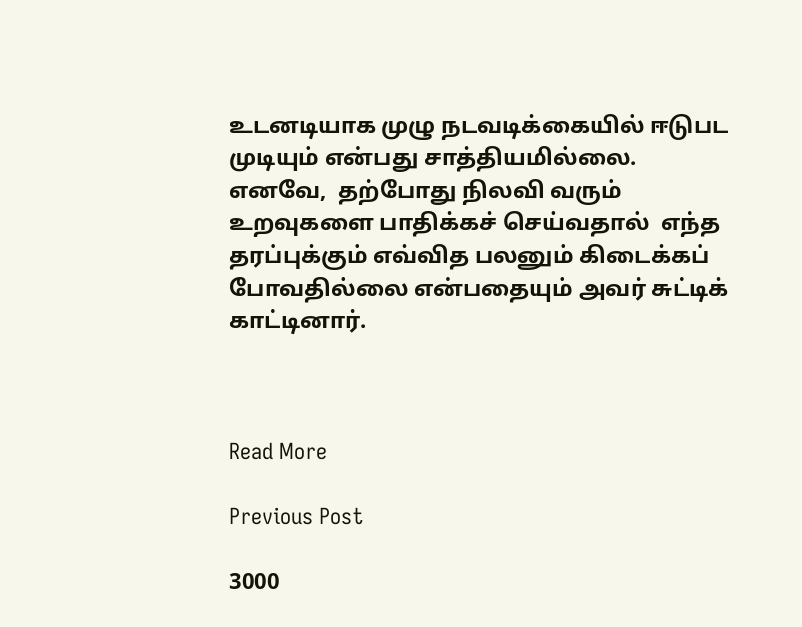உடனடியாக முழு நடவடிக்கையில் ஈடுபட முடியும் என்பது சாத்தியமில்லை.  எனவே,  தற்போது நிலவி வரும்  உறவுகளை பாதிக்கச் செய்வதால்  எந்த தரப்புக்கும் எவ்வித பலனும் கிடைக்கப் போவதில்லை என்பதையும் அவர் சுட்டிக் காட்டினார்.



Read More

Previous Post

3000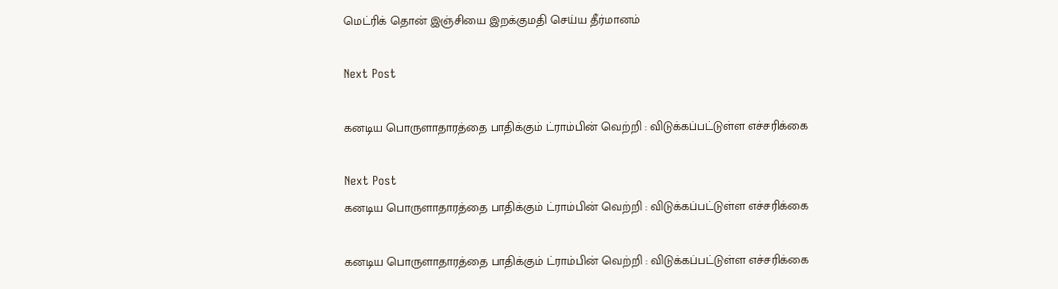மெட்ரிக் தொன் இஞ்சியை இறக்குமதி செய்ய தீர்மானம்

Next Post

கனடிய பொருளாதாரத்தை பாதிக்கும் ட்ராம்பின் வெற்றி : விடுக்கப்பட்டுள்ள எச்சரிக்கை

Next Post
கனடிய பொருளாதாரத்தை பாதிக்கும் ட்ராம்பின் வெற்றி : விடுக்கப்பட்டுள்ள எச்சரிக்கை

கனடிய பொருளாதாரத்தை பாதிக்கும் ட்ராம்பின் வெற்றி : விடுக்கப்பட்டுள்ள எச்சரிக்கை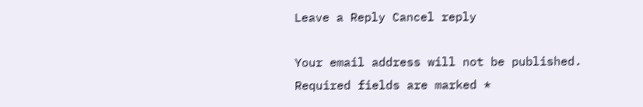Leave a Reply Cancel reply

Your email address will not be published. Required fields are marked *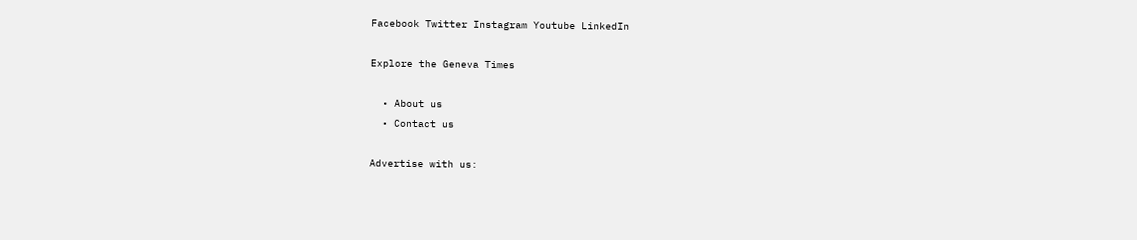Facebook Twitter Instagram Youtube LinkedIn

Explore the Geneva Times

  • About us
  • Contact us

Advertise with us: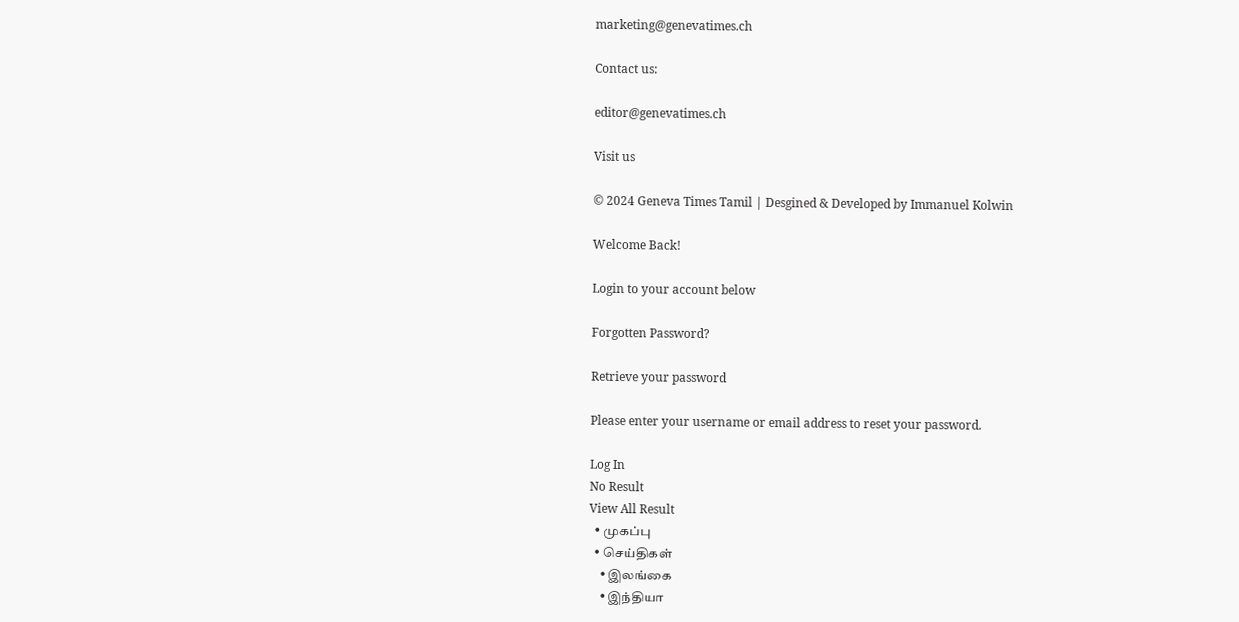marketing@genevatimes.ch

Contact us:

editor@genevatimes.ch

Visit us

© 2024 Geneva Times Tamil | Desgined & Developed by Immanuel Kolwin

Welcome Back!

Login to your account below

Forgotten Password?

Retrieve your password

Please enter your username or email address to reset your password.

Log In
No Result
View All Result
  • முகப்பு
  • செய்திகள்
    • இலங்கை
    • இந்தியா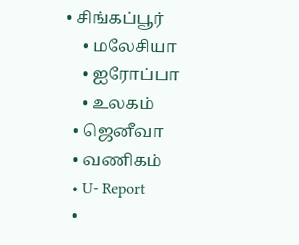• சிங்கப்பூர்
    • மலேசியா
    • ஐரோப்பா
    • உலகம்
  • ஜெனீவா
  • வணிகம்
  • U- Report
  •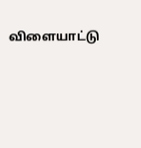விளையாட்டு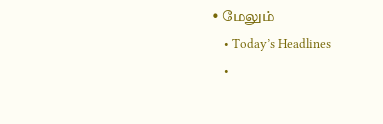• மேலும்
    • Today’s Headlines
    •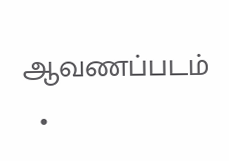ஆவணப்படம்
  •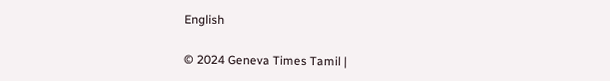English

© 2024 Geneva Times Tamil |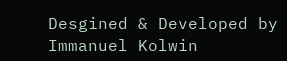Desgined & Developed by Immanuel Kolwin